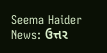Seema Haider News: ઉત્તર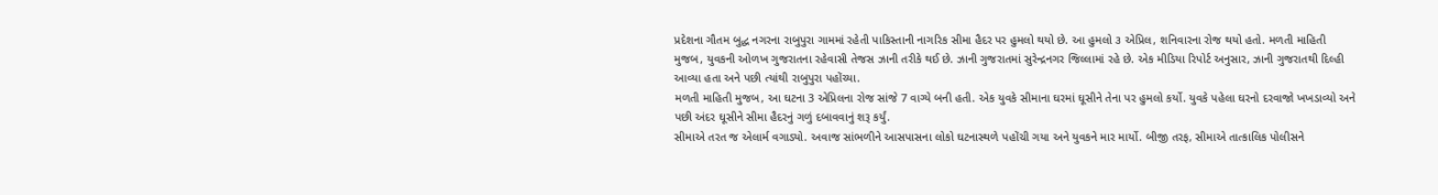પ્રદેશના ગૌતમ બુદ્ધ નગરના રાબુપુરા ગામમાં રહેતી પાકિસ્તાની નાગરિક સીમા હૈદર પર હુમલો થયો છે. આ હુમલો ૩ એપ્રિલ, શનિવારના રોજ થયો હતો. મળતી માહિતી મુજબ, યુવકની ઓળખ ગુજરાતના રહેવાસી તેજસ ઝાની તરીકે થઈ છે. ઝાની ગુજરાતમાં સુરેન્દ્રનગર જિલ્લામાં રહે છે. એક મીડિયા રિપોર્ટ અનુસાર, ઝાની ગુજરાતથી દિલ્હી આવ્યા હતા અને પછી ત્યાંથી રાબુપુરા પહોંચ્યા.
મળતી માહિતી મુજબ, આ ઘટના 3 એપ્રિલના રોજ સાંજે 7 વાગ્યે બની હતી. એક યુવકે સીમાના ઘરમાં ઘૂસીને તેના પર હુમલો કર્યો. યુવકે પહેલા ઘરનો દરવાજો ખખડાવ્યો અને પછી અંદર ઘૂસીને સીમા હૈદરનું ગળું દબાવવાનું શરૂ કર્યું.
સીમાએ તરત જ એલાર્મ વગાડ્યો. અવાજ સાંભળીને આસપાસના લોકો ઘટનાસ્થળે પહોંચી ગયા અને યુવકને માર માર્યો. બીજી તરફ, સીમાએ તાત્કાલિક પોલીસને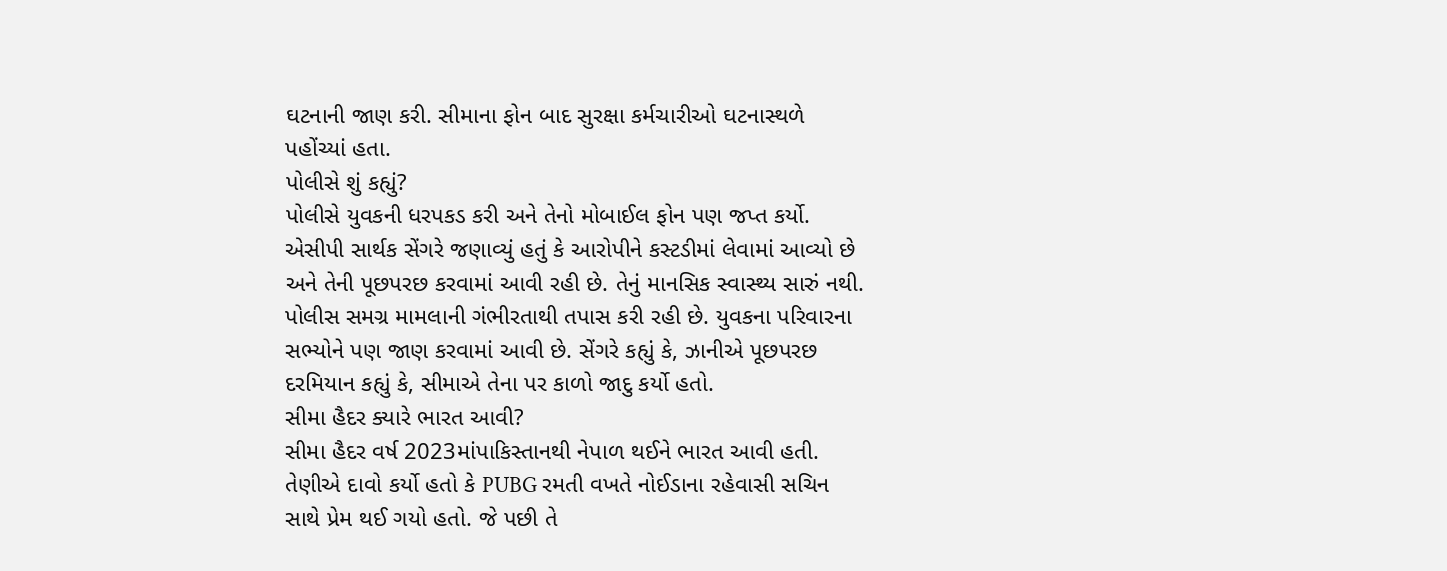ઘટનાની જાણ કરી. સીમાના ફોન બાદ સુરક્ષા કર્મચારીઓ ઘટનાસ્થળે પહોંચ્યાં હતા.
પોલીસે શું કહ્યું?
પોલીસે યુવકની ધરપકડ કરી અને તેનો મોબાઈલ ફોન પણ જપ્ત કર્યો. એસીપી સાર્થક સેંગરે જણાવ્યું હતું કે આરોપીને કસ્ટડીમાં લેવામાં આવ્યો છે અને તેની પૂછપરછ કરવામાં આવી રહી છે. તેનું માનસિક સ્વાસ્થ્ય સારું નથી. પોલીસ સમગ્ર મામલાની ગંભીરતાથી તપાસ કરી રહી છે. યુવકના પરિવારના સભ્યોને પણ જાણ કરવામાં આવી છે. સેંગરે કહ્યું કે, ઝાનીએ પૂછપરછ દરમિયાન કહ્યું કે, સીમાએ તેના પર કાળો જાદુ કર્યો હતો.
સીમા હૈદર ક્યારે ભારત આવી?
સીમા હૈદર વર્ષ 2023માંપાકિસ્તાનથી નેપાળ થઈને ભારત આવી હતી. તેણીએ દાવો કર્યો હતો કે PUBG રમતી વખતે નોઈડાના રહેવાસી સચિન સાથે પ્રેમ થઈ ગયો હતો. જે પછી તે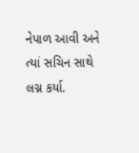નેપાળ આવી અને ત્યાં સચિન સાથે લગ્ન કર્યા.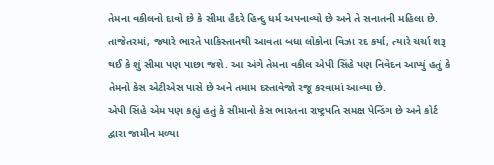તેમના વકીલનો દાવો છે કે સીમા હૈદરે હિન્દુ ધર્મ અપનાવ્યો છે અને તે સનાતની મહિલા છે. તાજેતરમાં, જ્યારે ભારતે પાકિસ્તાનથી આવતા બધા લોકોના વિઝા રદ કર્યા, ત્યારે ચર્ચા શરૂ થઈ કે શું સીમા પણ પાછા જશે. આ અંગે તેમના વકીલ એપી સિંહે પણ નિવેદન આપ્યું હતું કે તેમનો કેસ એટીએસ પાસે છે અને તમામ દસ્તાવેજો રજૂ કરવામાં આવ્યા છે.
એપી સિંહે એમ પણ કહ્યું હતું કે સીમાનો કેસ ભારતના રાષ્ટ્રપતિ સમક્ષ પેન્ડિંગ છે અને કોર્ટ દ્વારા જામીન મળ્યા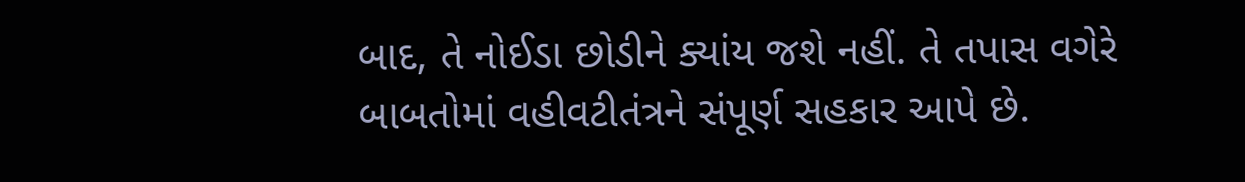બાદ, તે નોઈડા છોડીને ક્યાંય જશે નહીં. તે તપાસ વગેરે બાબતોમાં વહીવટીતંત્રને સંપૂર્ણ સહકાર આપે છે.